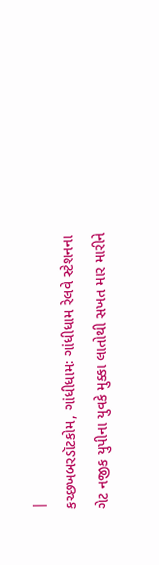|
કચ્છખબરડૉટકોમ, ગાંધીધામઃ ગાંધીધામ રેલવે સ્ટેશનના ગેટ નજીક યુપીના યુવકે મુક્કા લાતોથી સખત માર મારીને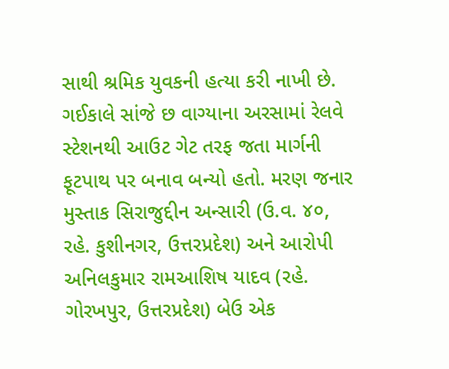સાથી શ્રમિક યુવકની હત્યા કરી નાખી છે. ગઈકાલે સાંજે છ વાગ્યાના અરસામાં રેલવે સ્ટેશનથી આઉટ ગેટ તરફ જતા માર્ગની ફૂટપાથ પર બનાવ બન્યો હતો. મરણ જનાર મુસ્તાક સિરાજુદ્દીન અન્સારી (ઉ.વ. ૪૦, રહે. કુશીનગર, ઉત્તરપ્રદેશ) અને આરોપી અનિલકુમાર રામઆશિષ યાદવ (રહે. ગોરખપુર, ઉત્તરપ્રદેશ) બેઉ એક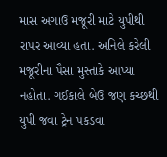માસ અગાઉ મજૂરી માટે યુપીથી રાપર આવ્યા હતા. અનિલે કરેલી મજૂરીના પૈસા મુસ્તાકે આપ્યા નહોતા. ગઈકાલે બેઉ જણ કચ્છથી યુપી જવા ટ્રેન પકડવા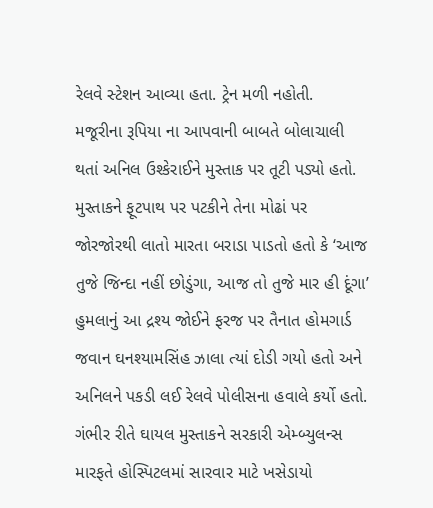રેલવે સ્ટેશન આવ્યા હતા. ટ્રેન મળી નહોતી.
મજૂરીના રૂપિયા ના આપવાની બાબતે બોલાચાલી થતાં અનિલ ઉશ્કેરાઈને મુસ્તાક પર તૂટી પડ્યો હતો. મુસ્તાકને ફૂટપાથ પર પટકીને તેના મોઢાં પર જોરજોરથી લાતો મારતા બરાડા પાડતો હતો કે ‘આજ તુજે જિન્દા નહીં છોડુંગા, આજ તો તુજે માર હી દૂંગા’
હુમલાનું આ દ્રશ્ય જોઈને ફરજ પર તૈનાત હોમગાર્ડ જવાન ઘનશ્યામસિંહ ઝાલા ત્યાં દોડી ગયો હતો અને અનિલને પકડી લઈ રેલવે પોલીસના હવાલે કર્યો હતો. ગંભીર રીતે ઘાયલ મુસ્તાકને સરકારી એમ્બ્યુલન્સ મારફતે હોસ્પિટલમાં સારવાર માટે ખસેડાયો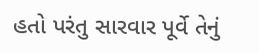હતો પરંતુ સારવાર પૂર્વે તેનું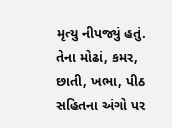મૃત્યુ નીપજ્યું હતું. તેના મોઢાં, કમર, છાતી, ખભા, પીઠ સહિતના અંગો પર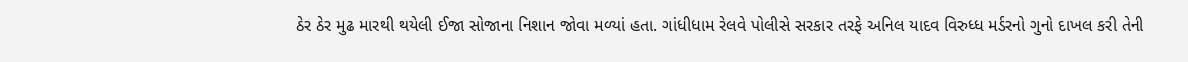ઠેર ઠેર મુઢ મારથી થયેલી ઈજા સોજાના નિશાન જોવા મળ્યાં હતા. ગાંધીધામ રેલવે પોલીસે સરકાર તરફે અનિલ યાદવ વિરુધ્ધ મર્ડરનો ગુનો દાખલ કરી તેની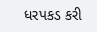ધરપકડ કરી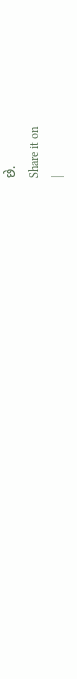છે.
Share it on
|